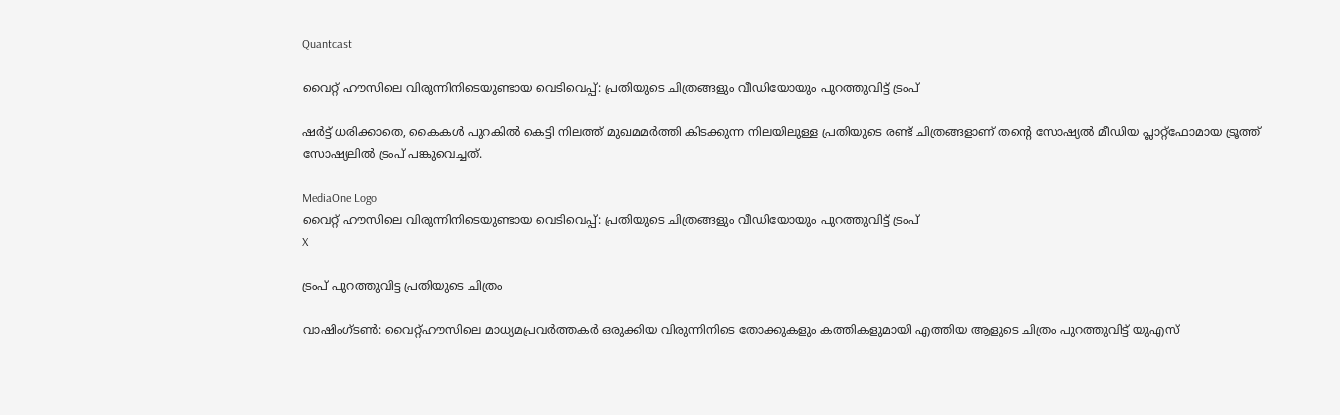Quantcast

വൈറ്റ് ഹൗസിലെ വിരുന്നിനിടെയുണ്ടായ വെടിവെപ്പ്: പ്രതിയുടെ ചിത്രങ്ങളും വീഡിയോയും പുറത്തുവിട്ട് ട്രംപ്

ഷർട്ട് ധരിക്കാതെ, കൈകൾ പുറകിൽ കെട്ടി നിലത്ത് മുഖമമർത്തി കിടക്കുന്ന നിലയിലുള്ള പ്രതിയുടെ രണ്ട് ചിത്രങ്ങളാണ് തന്റെ സോഷ്യൽ മീഡിയ പ്ലാറ്റ്‌ഫോമായ ട്രൂത്ത് സോഷ്യലില്‍ ട്രംപ് പങ്കുവെച്ചത്.

MediaOne Logo
വൈറ്റ് ഹൗസിലെ വിരുന്നിനിടെയുണ്ടായ വെടിവെപ്പ്: പ്രതിയുടെ ചിത്രങ്ങളും വീഡിയോയും പുറത്തുവിട്ട് ട്രംപ്
X

ട്രംപ് പുറത്തുവിട്ട പ്രതിയുടെ ചിത്രം

വാഷിംഗ്ടൺ: വൈറ്റ്ഹൗസിലെ മാധ്യമപ്രവർത്തകർ ഒരുക്കിയ വിരുന്നിനിടെ തോക്കുകളും കത്തികളുമായി എത്തിയ ആളുടെ ചിത്രം പുറത്തുവിട്ട് യുഎസ്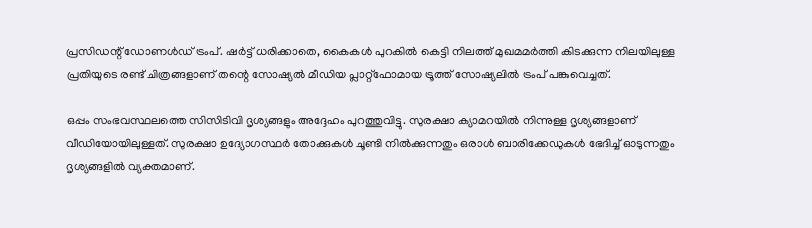പ്രസിഡന്റ് ഡോണൾഡ് ട്രംപ്. ഷർട്ട് ധരിക്കാതെ, കൈകൾ പുറകിൽ കെട്ടി നിലത്ത് മുഖമമർത്തി കിടക്കുന്ന നിലയിലുള്ള പ്രതിയുടെ രണ്ട് ചിത്രങ്ങളാണ് തന്റെ സോഷ്യൽ മീഡിയ പ്ലാറ്റ്‌ഫോമായ ട്രൂത്ത് സോഷ്യലില്‍ ട്രംപ് പങ്കുവെച്ചത്.

ഒപ്പം സംഭവസ്ഥലത്തെ സിസിടിവി ദൃശ്യങ്ങളും അദ്ദേഹം പുറത്തുവിട്ടു. സുരക്ഷാ ക്യാമറയിൽ നിന്നുള്ള ദൃശ്യങ്ങളാണ് വീഡിയോയിലുള്ളത്. സുരക്ഷാ ഉദ്യോഗസ്ഥർ തോക്കുകൾ ചൂണ്ടി നിൽക്കുന്നതും ഒരാൾ ബാരിക്കേഡുകൾ ഭേദിച്ച് ഓടുന്നതും ദൃശ്യങ്ങളിൽ വ്യക്തമാണ്.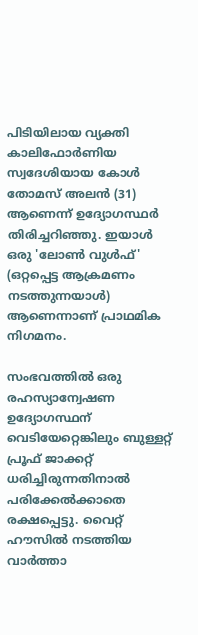പിടിയിലായ വ്യക്തി കാലിഫോർണിയ സ്വദേശിയായ കോൾ തോമസ് അലൻ (31) ആണെന്ന് ഉദ്യോഗസ്ഥർ തിരിച്ചറിഞ്ഞു. ഇയാൾ ഒരു 'ലോൺ വുൾഫ്' (ഒറ്റപ്പെട്ട ആക്രമണം നടത്തുന്നയാൾ) ആണെന്നാണ് പ്രാഥമിക നിഗമനം.

സംഭവത്തിൽ ഒരു രഹസ്യാന്വേഷണ ഉദ്യോഗസ്ഥന് വെടിയേറ്റെങ്കിലും ബുള്ളറ്റ് പ്രൂഫ് ജാക്കറ്റ് ധരിച്ചിരുന്നതിനാൽ പരിക്കേൽക്കാതെ രക്ഷപ്പെട്ടു. വൈറ്റ് ഹൗസിൽ നടത്തിയ വാർത്താ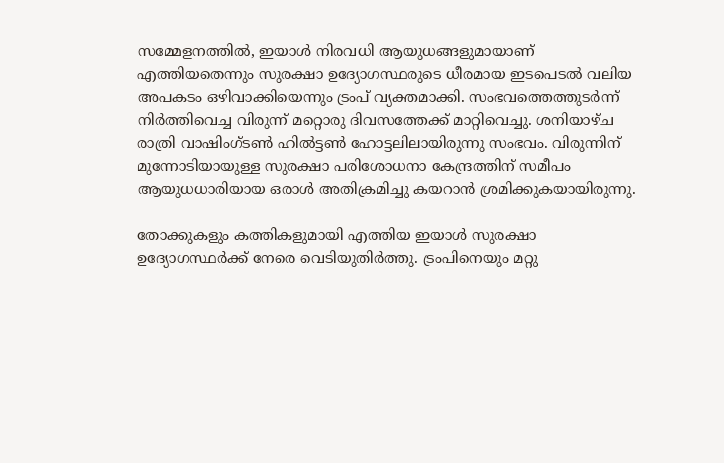സമ്മേളനത്തിൽ, ഇയാൾ നിരവധി ആയുധങ്ങളുമായാണ് എത്തിയതെന്നും സുരക്ഷാ ഉദ്യോഗസ്ഥരുടെ ധീരമായ ഇടപെടൽ വലിയ അപകടം ഒഴിവാക്കിയെന്നും ട്രംപ് വ്യക്തമാക്കി. സംഭവത്തെത്തുടർന്ന് നിർത്തിവെച്ച വിരുന്ന് മറ്റൊരു ദിവസത്തേക്ക് മാറ്റിവെച്ചു. ശനിയാഴ്ച രാത്രി വാഷിംഗ്ടൺ ഹിൽട്ടൺ ഹോട്ടലിലായിരുന്നു സംഭവം. വിരുന്നിന് മുന്നോടിയായുള്ള സുരക്ഷാ പരിശോധനാ കേന്ദ്രത്തിന് സമീപം ആയുധധാരിയായ ഒരാൾ അതിക്രമിച്ചു കയറാൻ ശ്രമിക്കുകയായിരുന്നു.

തോക്കുകളും കത്തികളുമായി എത്തിയ ഇയാൾ സുരക്ഷാ ഉദ്യോഗസ്ഥർക്ക് നേരെ വെടിയുതിർത്തു. ട്രംപിനെയും മറ്റു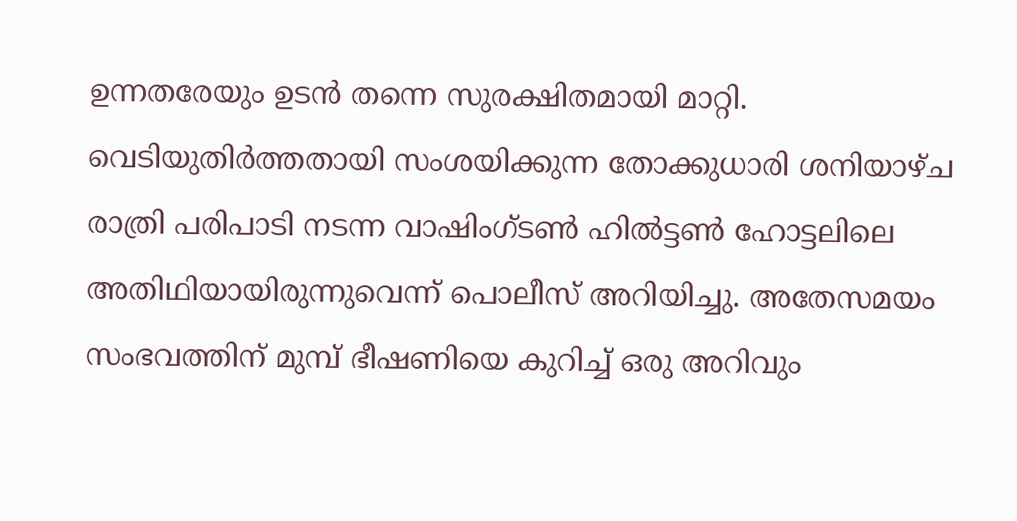ഉന്നതരേയും ഉടൻ തന്നെ സുരക്ഷിതമായി മാറ്റി. വെടിയുതിർത്തതായി സംശയിക്കുന്ന തോക്കുധാരി ശനിയാഴ്ച രാത്രി പരിപാടി നടന്ന വാഷിംഗ്ടൺ ഹിൽട്ടൺ ഹോട്ടലിലെ അതിഥിയായിരുന്നുവെന്ന് പൊലീസ് അറിയിച്ചു. അതേസമയം സംഭവത്തിന് മുമ്പ് ഭീഷണിയെ കുറിച്ച് ഒരു അറിവും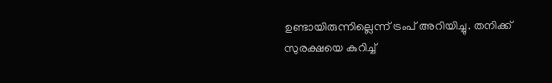ഉണ്ടായിരുന്നില്ലെന്ന് ട്രംപ് അറിയിച്ചു. തനിക്ക് സുരക്ഷയെ കുറിച്ച്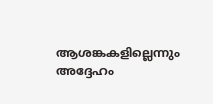ആശങ്കകളില്ലെന്നും അദ്ദേഹം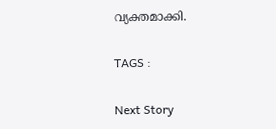വ്യക്തമാക്കി.

TAGS :

Next Story